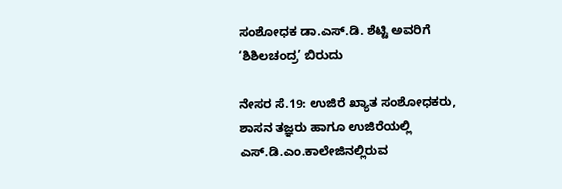ಸಂಶೋಧಕ ಡಾ.ಎಸ್.ಡಿ. ಶೆಟ್ಟಿ ಅವರಿಗೆ ‘ಶಿಶಿಲಚಂದ್ರ’ ಬಿರುದು

ನೇಸರ ಸೆ.19: ಉಜಿರೆ ಖ್ಯಾತ ಸಂಶೋಧಕರು, ಶಾಸನ ತಜ್ಞರು ಹಾಗೂ ಉಜಿರೆಯಲ್ಲಿ ಎಸ್.ಡಿ.ಎಂ.ಕಾಲೇಜಿನಲ್ಲಿರುವ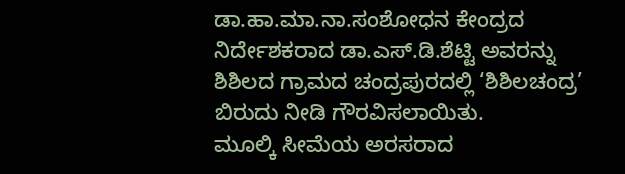ಡಾ.ಹಾ.ಮಾ.ನಾ.ಸಂಶೋಧನ ಕೇಂದ್ರದ ನಿರ್ದೇಶಕರಾದ ಡಾ.ಎಸ್.ಡಿ.ಶೆಟ್ಟಿ ಅವರನ್ನು ಶಿಶಿಲದ ಗ್ರಾಮದ ಚಂದ್ರಪುರದಲ್ಲಿ ‘ಶಿಶಿಲಚಂದ್ರ’ ಬಿರುದು ನೀಡಿ ಗೌರವಿಸಲಾಯಿತು.
ಮೂಲ್ಕಿ ಸೀಮೆಯ ಅರಸರಾದ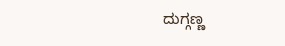ದುಗ್ಗಣ್ಣ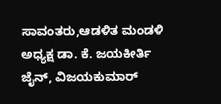ಸಾವಂತರು,ಆಡಳಿತ ಮಂಡಳಿ ಅಧ್ಯಕ್ಷ ಡಾ. ಕೆ. ಜಯಕೀರ್ತಿ ಜೈನ್, ವಿಜಯಕುಮಾರ್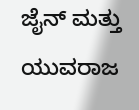ಜೈನ್ ಮತ್ತು ಯುವರಾಜ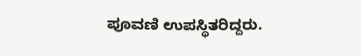ಪೂವಣಿ ಉಪಸ್ಥಿತರಿದ್ದರು.